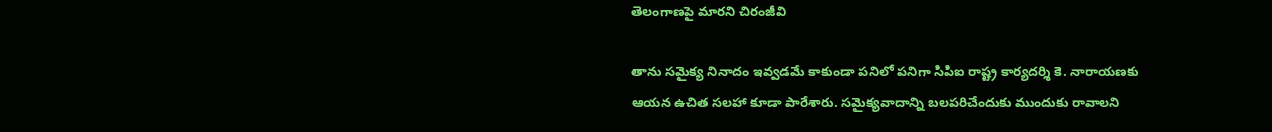తెలంగాణపై మారని చిరంజీవి

తాను సమైక్య నినాదం ఇవ్వడమే కాకుండా పనిలో పనిగా సిపిఐ రాష్ట్ర కార్యదర్శి కె. నారాయణకు ఆయన ఉచిత సలహా కూడా పారేశారు. సమైక్యవాదాన్ని బలపరిచేందుకు ముందుకు రావాలని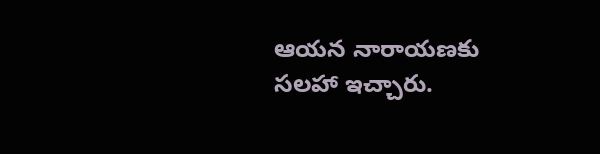ఆయన నారాయణకు సలహా ఇచ్చారు.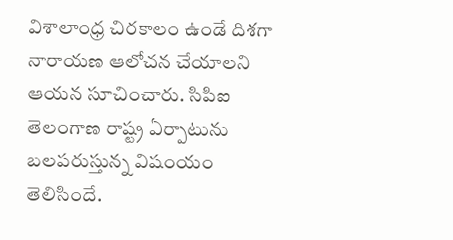విశాలాంధ్ర చిరకాలం ఉండే దిశగా నారాయణ ఆలోచన చేయాలని ఆయన సూచించారు. సిపిఐ తెలంగాణ రాష్ట్ర ఏర్పాటును బలపరుస్తున్న విషంయం తెలిసిందే.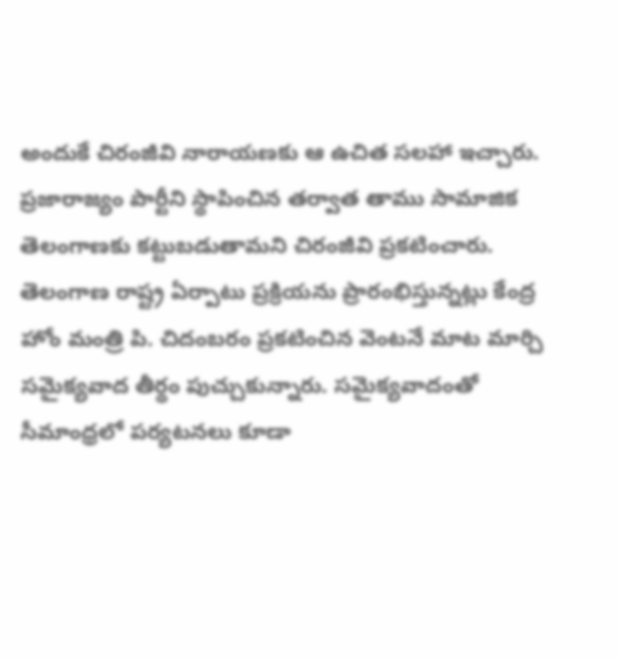అందుకే చిరంజీవి నారాయణకు ఆ ఉచిత సలహా ఇచ్చారు.
ప్రజారాజ్యం పార్టీని స్థాపించిన తర్వాత తాము సామాజిక తెలంగాణకు కట్టుబడుతామని చిరంజీవి ప్రకటించారు. తెలంగాణ రాష్ట్ర ఏర్పాటు ప్రక్రియను ప్రారంభిస్తున్నట్లు కేంద్ర హోం మంత్రి పి. చిదంబరం ప్రకటించిన వెంటనే మాట మార్చి సమైక్యవాద తీర్థం పుచ్చుకున్నారు. సమైక్యవాదంతో సీమాంధ్రలో పర్యటనలు కూడా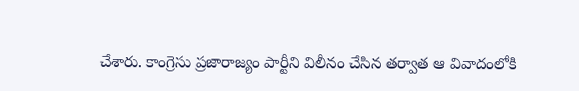చేశారు. కాంగ్రెసు ప్రజారాజ్యం పార్టీని విలీనం చేసిన తర్వాత ఆ వివాదంలోకి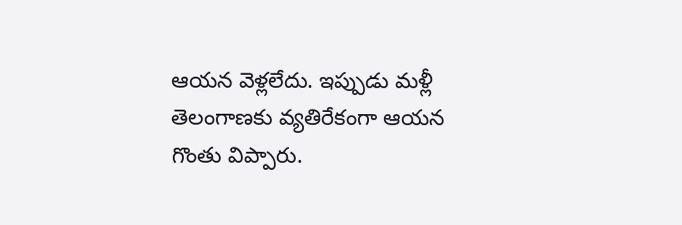ఆయన వెళ్లలేదు. ఇప్పుడు మళ్లీ తెలంగాణకు వ్యతిరేకంగా ఆయన గొంతు విప్పారు.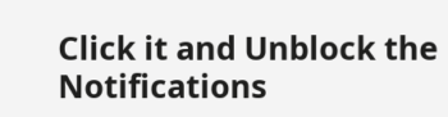Click it and Unblock the Notifications